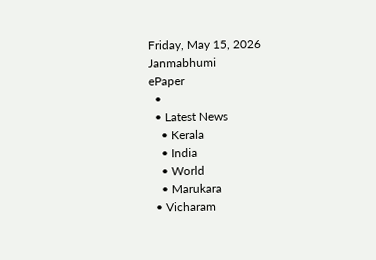Friday, May 15, 2026
Janmabhumi
ePaper
  •
  • Latest News
    • Kerala
    • India
    • World
    • Marukara
  • Vicharam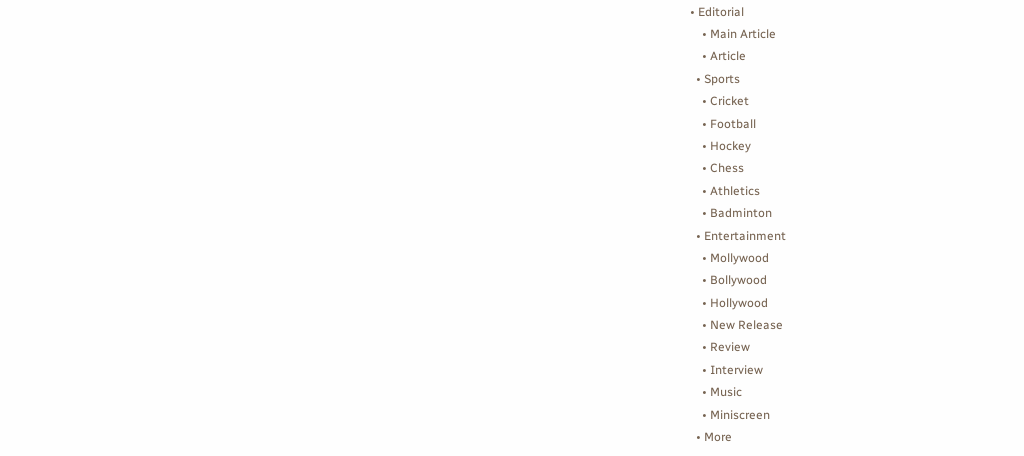• Editorial
    • Main Article
    • Article
  • Sports
    • Cricket
    • Football
    • Hockey
    • Chess
    • Athletics
    • Badminton
  • Entertainment
    • Mollywood
    • Bollywood
    • Hollywood
    • New Release
    • Review
    • Interview
    • Music
    • Miniscreen
  • More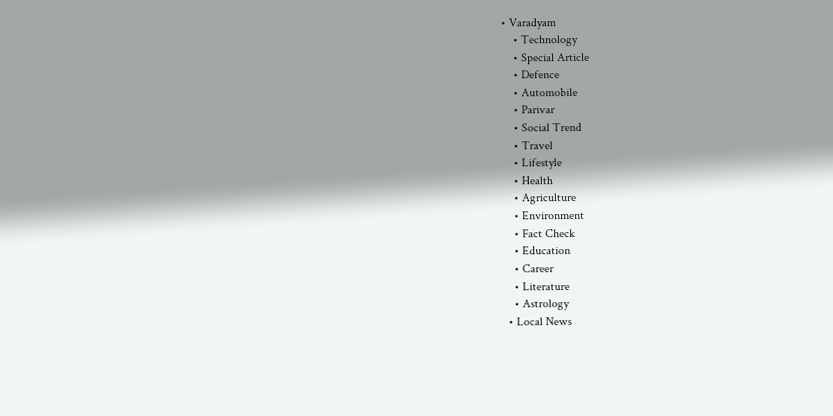• Varadyam
    • Technology
    • Special Article
    • Defence
    • Automobile
    • Parivar
    • Social Trend
    • Travel
    • Lifestyle
    • Health
    • Agriculture
    • Environment
    • Fact Check
    • Education
    • Career
    • Literature
    • Astrology
  • Local News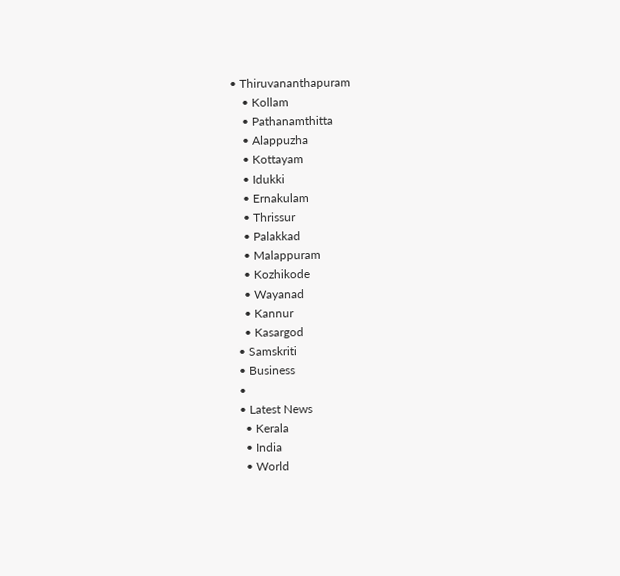• Thiruvananthapuram
    • Kollam
    • Pathanamthitta
    • Alappuzha
    • Kottayam
    • Idukki
    • Ernakulam
    • Thrissur
    • Palakkad
    • Malappuram
    • Kozhikode
    • Wayanad
    • Kannur
    • Kasargod
  • Samskriti
  • Business
  •
  • Latest News
    • Kerala
    • India
    • World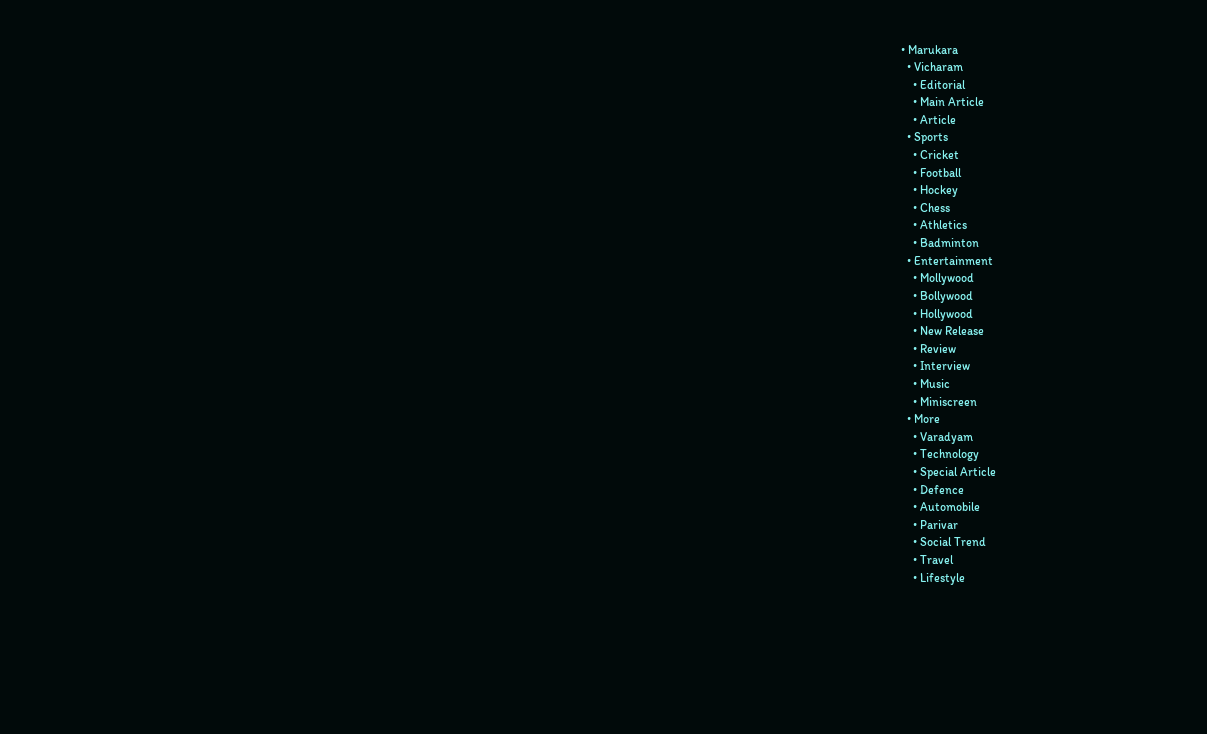• Marukara
  • Vicharam
    • Editorial
    • Main Article
    • Article
  • Sports
    • Cricket
    • Football
    • Hockey
    • Chess
    • Athletics
    • Badminton
  • Entertainment
    • Mollywood
    • Bollywood
    • Hollywood
    • New Release
    • Review
    • Interview
    • Music
    • Miniscreen
  • More
    • Varadyam
    • Technology
    • Special Article
    • Defence
    • Automobile
    • Parivar
    • Social Trend
    • Travel
    • Lifestyle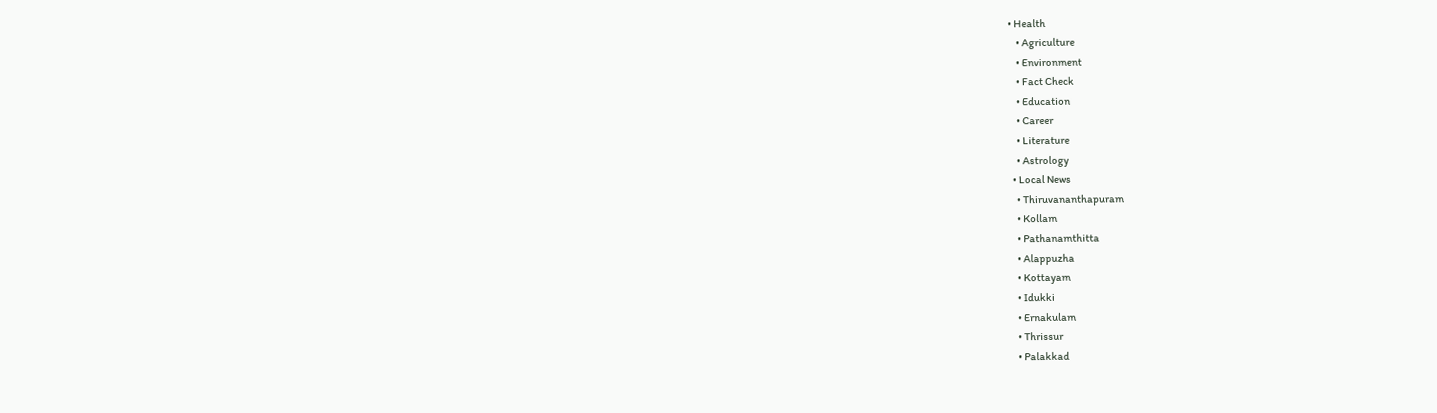• Health
    • Agriculture
    • Environment
    • Fact Check
    • Education
    • Career
    • Literature
    • Astrology
  • Local News
    • Thiruvananthapuram
    • Kollam
    • Pathanamthitta
    • Alappuzha
    • Kottayam
    • Idukki
    • Ernakulam
    • Thrissur
    • Palakkad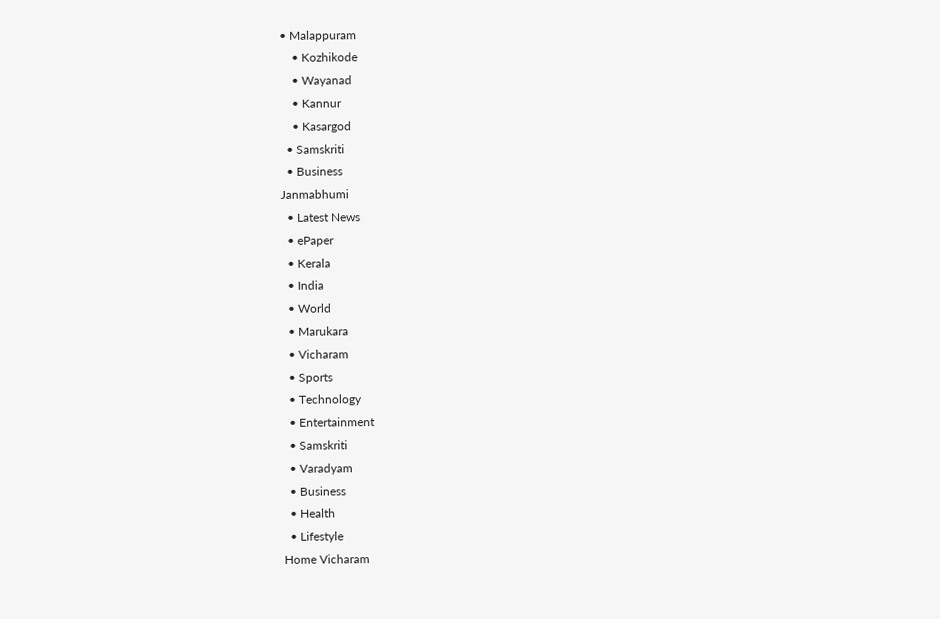• Malappuram
    • Kozhikode
    • Wayanad
    • Kannur
    • Kasargod
  • Samskriti
  • Business
Janmabhumi
  • Latest News
  • ePaper
  • Kerala
  • India
  • World
  • Marukara
  • Vicharam
  • Sports
  • Technology
  • Entertainment
  • Samskriti
  • Varadyam
  • Business
  • Health
  • Lifestyle
Home Vicharam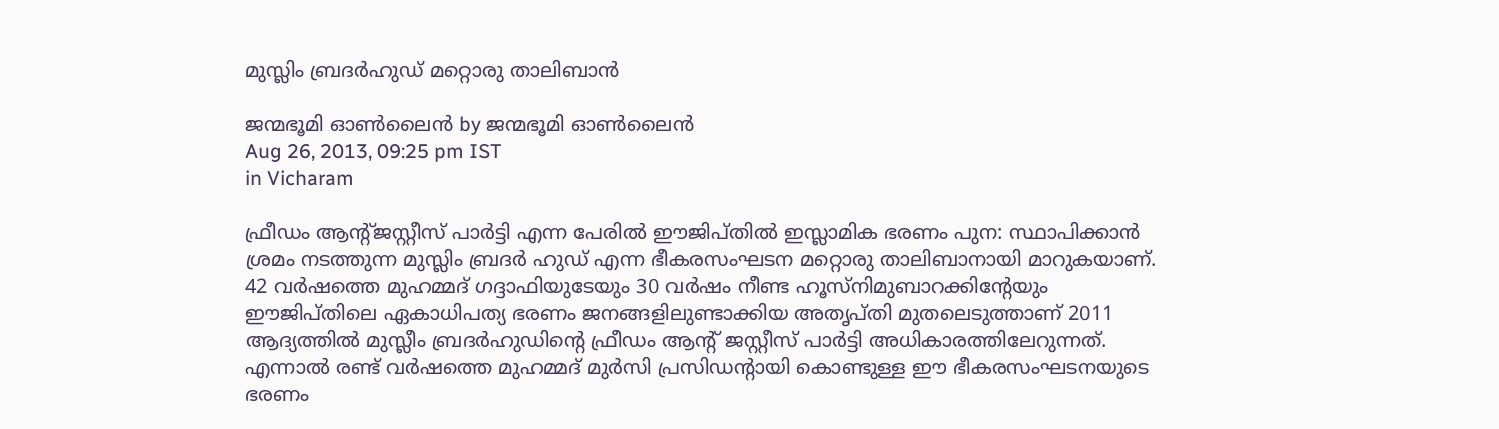മുസ്ലിം ബ്രദര്‍ഹുഡ്‌ മറ്റൊരു താലിബാന്‍

ജന്മഭൂമി ഓണ്‍ലൈന്‍ by ജന്മഭൂമി ഓണ്‍ലൈന്‍
Aug 26, 2013, 09:25 pm IST
in Vicharam

ഫ്രീഡം ആന്റ്ജസ്റ്റീസ്‌ പാര്‍ട്ടി എന്ന പേരില്‍ ഈജിപ്തില്‍ ഇസ്ലാമിക ഭരണം പുന: സ്ഥാപിക്കാന്‍ ശ്രമം നടത്തുന്ന മുസ്ലിം ബ്രദര്‍ ഹുഡ്‌ എന്ന ഭീകരസംഘടന മറ്റൊരു താലിബാനായി മാറുകയാണ്‌. 42 വര്‍ഷത്തെ മുഹമ്മദ്‌ ഗദ്ദാഫിയുടേയും 30 വര്‍ഷം നീണ്ട ഹൂസ്നിമുബാറക്കിന്റേയും ഈജിപ്തിലെ ഏകാധിപത്യ ഭരണം ജനങ്ങളിലുണ്ടാക്കിയ അതൃപ്തി മുതലെടുത്താണ്‌ 2011 ആദ്യത്തില്‍ മുസ്ലീം ബ്രദര്‍ഹുഡിന്റെ ഫ്രീഡം ആന്റ്‌ ജസ്റ്റീസ്‌ പാര്‍ട്ടി അധികാരത്തിലേറുന്നത്‌. എന്നാല്‍ രണ്ട്‌ വര്‍ഷത്തെ മുഹമ്മദ്‌ മുര്‍സി പ്രസിഡന്റായി കൊണ്ടുള്ള ഈ ഭീകരസംഘടനയുടെ ഭരണം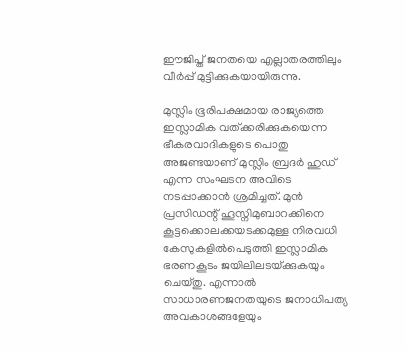ഈജിപ്ത്‌ ജനതയെ എല്ലാതരത്തിലും വീര്‍പ്പ്‌ മുട്ടിക്കുകയായിരുന്നു.

മുസ്ലിം ഭൂരിപക്ഷമായ രാജ്യത്തെ ഇസ്ലാമിക വത്ക്കരിക്കുകയെന്ന ഭീകരവാദികളുടെ പൊതു അജണ്ടയാണ്‌ മുസ്ലിം ബ്രദര്‍ ഹുഡ്‌ എന്ന സംഘടന അവിടെ നടപ്പാക്കാന്‍ ശ്രമിച്ചത്‌. മുന്‍ പ്രസിഡന്റ്‌ ഹൂസ്നിമുബാറക്കിനെ കൂട്ടക്കൊലക്കയടക്കമുള്ള നിരവധി കേസുകളില്‍പെടുത്തി ഇസ്ലാമിക ഭരണകൂടം ജയിലിലടയ്‌ക്കുകയും ചെയ്തു. എന്നാല്‍ സാധാരണജനതയുടെ ജനാധിപത്യ അവകാശങ്ങളേയും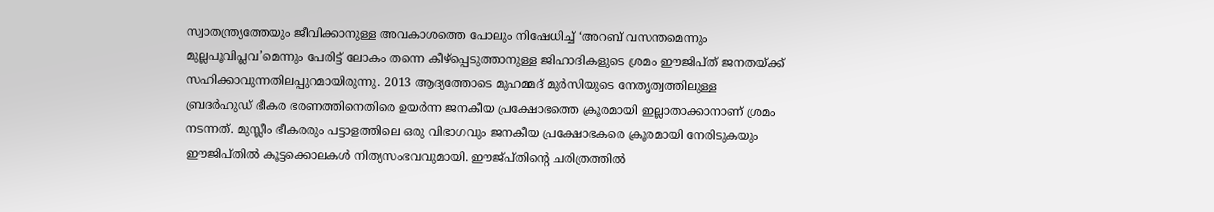സ്വാതന്ത്ര്യത്തേയും ജീവിക്കാനുള്ള അവകാശത്തെ പോലും നിഷേധിച്ച്‌ ‘അറബ്‌ വസന്തമെന്നും മുല്ലപൂവിപ്ലവ’മെന്നും പേരിട്ട്‌ ലോകം തന്നെ കീഴ്പ്പെടുത്താനുള്ള ജിഹാദികളുടെ ശ്രമം ഈജിപ്ത്‌ ജനതയ്‌ക്ക്‌ സഹിക്കാവുന്നതിലപ്പുറമായിരുന്നു. 2013 ആദ്യത്തോടെ മുഹമ്മദ്‌ മുര്‍സിയുടെ നേതൃത്വത്തിലുള്ള ബ്രദര്‍ഹുഡ്‌ ഭീകര ഭരണത്തിനെതിരെ ഉയര്‍ന്ന ജനകീയ പ്രക്ഷോഭത്തെ ക്രൂരമായി ഇല്ലാതാക്കാനാണ്‌ ശ്രമം നടന്നത്‌. മുസ്ലീം ഭീകരരും പട്ടാളത്തിലെ ഒരു വിഭാഗവും ജനകീയ പ്രക്ഷോഭകരെ ക്രൂരമായി നേരിടുകയും ഈജിപ്തില്‍ കൂട്ടക്കൊലകള്‍ നിത്യസംഭവവുമായി. ഈജ്പ്തിന്റെ ചരിത്രത്തില്‍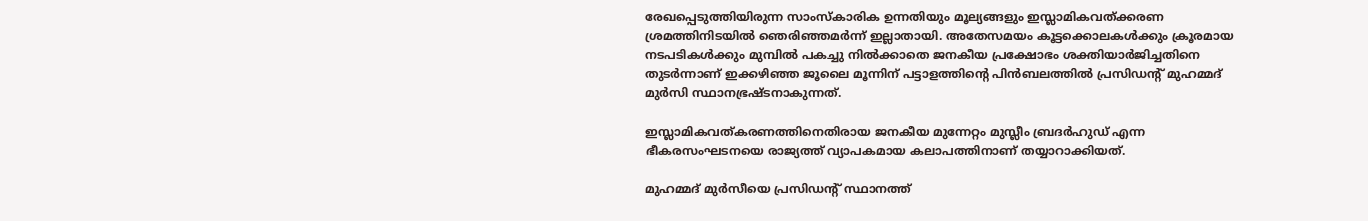രേഖപ്പെടുത്തിയിരുന്ന സാംസ്കാരിക ഉന്നതിയും മൂല്യങ്ങളും ഇസ്ലാമികവത്ക്കരണ ശ്രമത്തിനിടയില്‍ ഞെരിഞ്ഞമര്‍ന്ന്‌ ഇല്ലാതായി. അതേസമയം കൂട്ടക്കൊലകള്‍ക്കും ക്രൂരമായ നടപടികള്‍ക്കും മുമ്പില്‍ പകച്ചു നില്‍ക്കാതെ ജനകീയ പ്രക്ഷോഭം ശക്തിയാര്‍ജിച്ചതിനെ തുടര്‍ന്നാണ്‌ ഇക്കഴിഞ്ഞ ജൂലൈ മൂന്നിന്‌ പട്ടാളത്തിന്റെ പിന്‍ബലത്തില്‍ പ്രസിഡന്റ്‌ മുഹമ്മദ്‌ മുര്‍സി സ്ഥാനഭ്രഷ്ടനാകുന്നത്‌.

ഇസ്ലാമികവത്കരണത്തിനെതിരായ ജനകീയ മുന്നേറ്റം മുസ്ലീം ബ്രദര്‍ഹുഡ്‌ എന്ന ഭീകരസംഘടനയെ രാജ്യത്ത്‌ വ്യാപകമായ കലാപത്തിനാണ്‌ തയ്യാറാക്കിയത്‌.

മുഹമ്മദ്‌ മുര്‍സീയെ പ്രസിഡന്റ്‌ സ്ഥാനത്ത്‌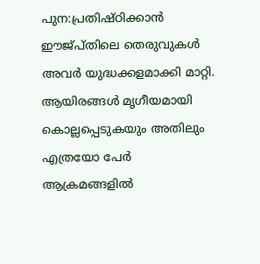പുന:പ്രതിഷ്ഠിക്കാന്‍ ഈജ്പ്തിലെ തെരുവുകള്‍ അവര്‍ യുദ്ധക്കളമാക്കി മാറ്റി. ആയിരങ്ങള്‍ മൃഗീയമായി കൊല്ലപ്പെടുകയും അതിലും എത്രയോ പേര്‍ ആക്രമങ്ങളില്‍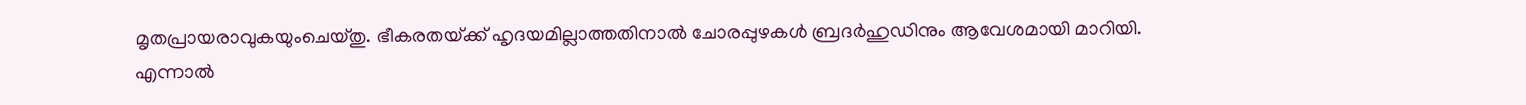മൃതപ്രായരാവുകയുംചെയ്തു. ഭീകരതയ്‌ക്ക്‌ ഹൃദയമില്ലാത്തതിനാല്‍ ചോരപ്പുഴകള്‍ ബ്രദര്‍ഹുഡിനും ആവേശമായി മാറിയി. എന്നാല്‍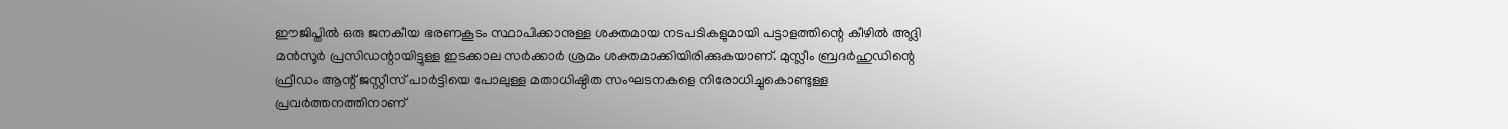ഈജിപ്തില്‍ ഒരു ജനകീയ ഭരണകൂടം സ്ഥാപിക്കാനുള്ള ശക്തമായ നടപടികളുമായി പട്ടാളത്തിന്റെ കീഴില്‍ അദ്ലി മന്‍സൂര്‍ പ്രസിഡന്റായിട്ടുള്ള ഇടക്കാല സര്‍ക്കാര്‍ ശ്രമം ശക്തമാക്കിയിരിക്കുകയാണ്‌. മുസ്ലീം ബ്രദര്‍ഹുഡിന്റെ ഫ്രീഡം ആന്റ്‌ ജസ്റ്റീസ്‌ പാര്‍ട്ടിയെ പോലുള്ള മതാധിഷ്ഠിത സംഘടനകളെ നിരോധിച്ചുകൊണ്ടുള്ള പ്രവര്‍ത്തനത്തിനാണ്‌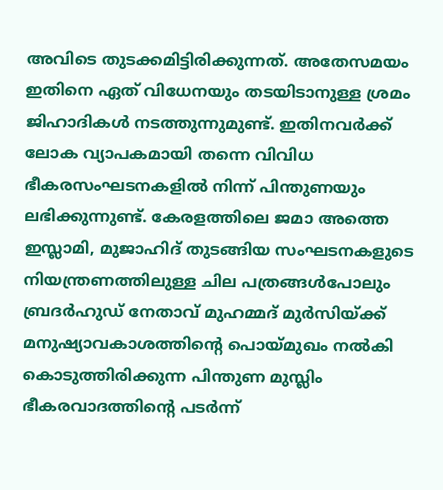അവിടെ തുടക്കമിട്ടിരിക്കുന്നത്‌. അതേസമയം ഇതിനെ ഏത്‌ വിധേനയും തടയിടാനുള്ള ശ്രമം ജിഹാദികള്‍ നടത്തുന്നുമുണ്ട്‌. ഇതിനവര്‍ക്ക്‌ ലോക വ്യാപകമായി തന്നെ വിവിധ ഭീകരസംഘടനകളില്‍ നിന്ന്‌ പിന്തുണയും ലഭിക്കുന്നുണ്ട്‌. കേരളത്തിലെ ജമാ അത്തെ ഇസ്ലാമി, മുജാഹിദ്‌ തുടങ്ങിയ സംഘടനകളുടെ നിയന്ത്രണത്തിലുള്ള ചില പത്രങ്ങള്‍പോലും ബ്രദര്‍ഹുഡ്‌ നേതാവ്‌ മുഹമ്മദ്‌ മുര്‍സിയ്‌ക്ക്‌ മനുഷ്യാവകാശത്തിന്റെ പൊയ്‌മുഖം നല്‍കി കൊടുത്തിരിക്കുന്ന പിന്തുണ മുസ്ലിം ഭീകരവാദത്തിന്റെ പടര്‍ന്ന്‌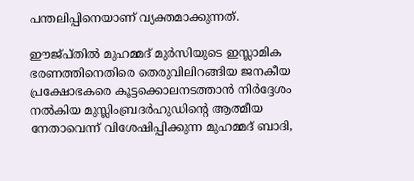പന്തലിപ്പിനെയാണ്‌ വ്യക്തമാക്കുന്നത്‌.

ഈജ്പ്തില്‍ മുഹമ്മദ്‌ മുര്‍സിയുടെ ഇസ്ലാമിക ഭരണത്തിനെതിരെ തെരുവിലിറങ്ങിയ ജനകീയ പ്രക്ഷോഭകരെ കൂട്ടക്കൊലനടത്താന്‍ നിര്‍ദ്ദേശം നല്‍കിയ മുസ്ലിംബ്രദര്‍ഹുഡിന്റെ ആത്മീയ നേതാവെന്ന്‌ വിശേഷിപ്പിക്കുന്ന മുഹമ്മദ്‌ ബാദി,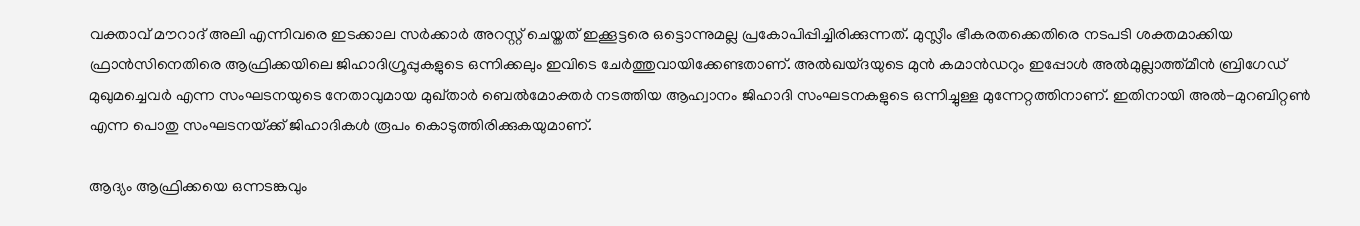വക്താവ്‌ മൗറാദ്‌ അലി എന്നിവരെ ഇടക്കാല സര്‍ക്കാര്‍ അറസ്റ്റ്‌ ചെയ്തത്‌ ഇക്കൂട്ടരെ ഒട്ടൊന്നുമല്ല പ്രകോപിപ്പിച്ചിരിക്കുന്നത്‌. മുസ്ലീം ഭീകരതക്കെതിരെ നടപടി ശക്തമാക്കിയ ഫ്രാന്‍സിനെതിരെ ആഫ്രിക്കയിലെ ജിഹാദിഗ്രൂപ്പുകളുടെ ഒന്നിക്കലും ഇവിടെ ചേര്‍ത്തുവായിക്കേണ്ടതാണ്‌. അല്‍ഖയ്ദയുടെ മുന്‍ കമാന്‍ഡറും ഇപ്പോള്‍ അല്‍മുല്ലാത്ത്മീന്‍ ബ്രിഗേഡ്‌ മുഖുമച്ചെവര്‍ എന്ന സംഘടനയുടെ നേതാവുമായ മുഖ്താര്‍ ബെല്‍മോക്തര്‍ നടത്തിയ ആഹ്വാനം ജിഹാദി സംഘടനകളുടെ ഒന്നിച്ചുള്ള മുന്നേറ്റത്തിനാണ്‌. ഇതിനായി അല്‍-മുറബിറ്റണ്‍ എന്ന പൊതു സംഘടനയ്‌ക്ക്‌ ജിഹാദികള്‍ രൂപം കൊടുത്തിരിക്കുകയുമാണ്‌.

ആദ്യം ആഫ്രിക്കയെ ഒന്നടങ്കവും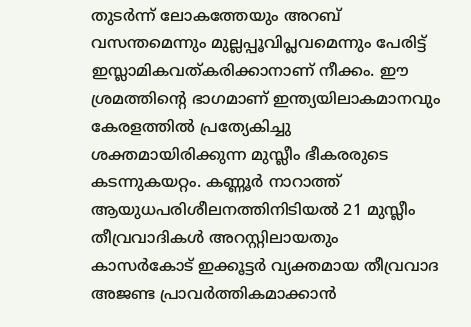തുടര്‍ന്ന്‌ ലോകത്തേയും അറബ്‌ വസന്തമെന്നും മുല്ലപ്പൂവിപ്ലവമെന്നും പേരിട്ട്‌ ഇസ്ലാമികവത്കരിക്കാനാണ്‌ നീക്കം. ഈ ശ്രമത്തിന്റെ ഭാഗമാണ്‌ ഇന്ത്യയിലാകമാനവും കേരളത്തില്‍ പ്രത്യേകിച്ചു ശക്തമായിരിക്കുന്ന മുസ്ലീം ഭീകരരുടെ കടന്നുകയറ്റം. കണ്ണൂര്‍ നാറാത്ത്‌ ആയുധപരിശീലനത്തിനിടിയല്‍ 21 മുസ്ലീം തീവ്രവാദികള്‍ അറസ്റ്റിലായതും കാസര്‍കോട്‌ ഇക്കൂട്ടര്‍ വ്യക്തമായ തീവ്രവാദ അജണ്ട പ്രാവര്‍ത്തികമാക്കാന്‍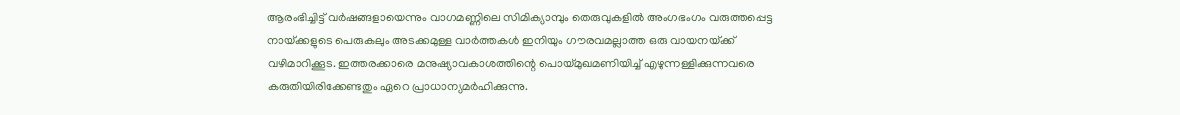ആരംഭിച്ചിട്ട്‌ വര്‍ഷങ്ങളായെന്നും വാഗമണ്ണിലെ സിമിക്യാമ്പും തെരുവുകളില്‍ അംഗഭംഗം വരുത്തപ്പെട്ട നായ്‌ക്കളുടെ പെരുകലും അടക്കമുള്ള വാര്‍ത്തകള്‍ ഇനിയും ഗൗരവമല്ലാത്ത ഒരു വായനയ്‌ക്ക്‌ വഴിമാറിക്കൂട. ഇത്തരക്കാരെ മനുഷ്യാവകാശത്തിന്റെ പൊയ്‌മുഖമണിയിച്ച്‌ എഴുന്നള്ളിക്കുന്നവരെ കരുതിയിരിക്കേണ്ടതും ഏറെ പ്രാധാന്യമര്‍ഹിക്കുന്നു.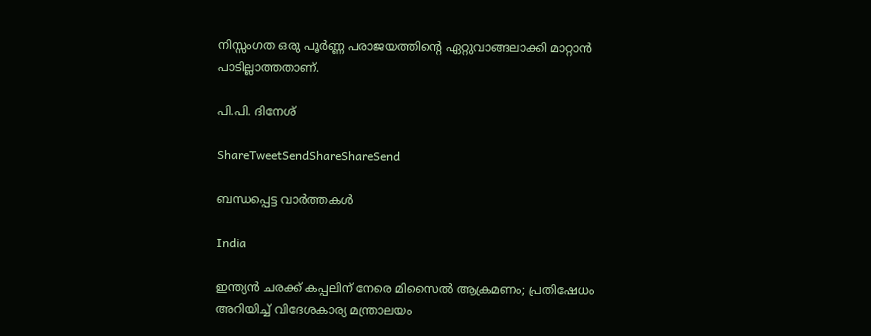നിസ്സംഗത ഒരു പൂര്‍ണ്ണ പരാജയത്തിന്റെ ഏറ്റുവാങ്ങലാക്കി മാറ്റാന്‍ പാടില്ലാത്തതാണ്‌.

പി.പി. ദിനേശ്‌

ShareTweetSendShareShareSend

ബന്ധപ്പെട്ട വാര്‍ത്തകള്‍

India

ഇന്ത്യൻ ചരക്ക് കപ്പലിന് നേരെ മിസൈൽ ആക്രമണം; പ്രതിഷേധം അറിയിച്ച് വിദേശകാര്യ മന്ത്രാലയം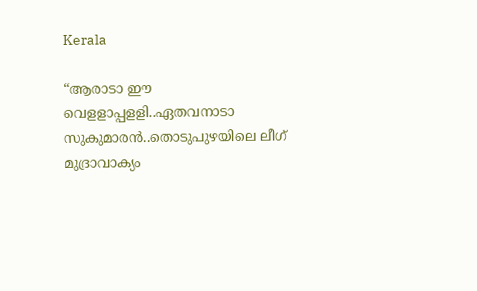Kerala

“ആരാടാ ഈ വെളളാപ്പളളി..ഏതവനാടാ സുകുമാരൻ..തൊടുപുഴയിലെ ലീഗ് മുദ്രാവാക്യം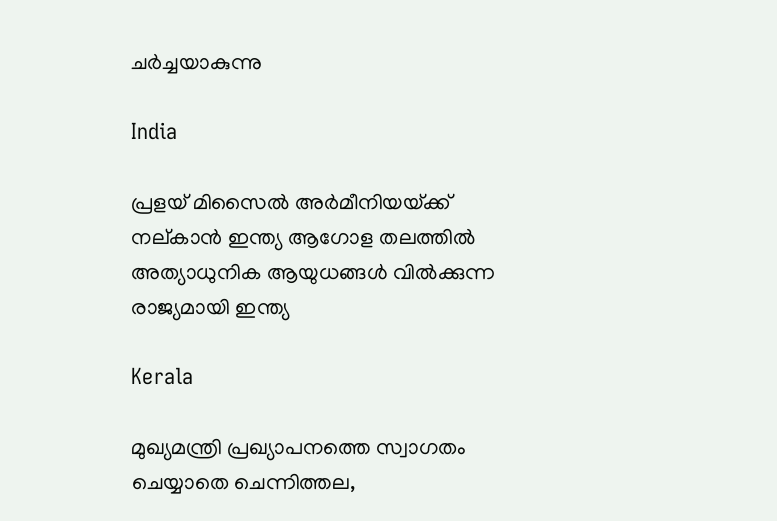ചര്‍ച്ചയാകുന്നു

India

പ്രളയ് മിസൈല്‍ അര്‍മീനിയയ്‌ക്ക് നല‍്കാന്‍ ഇന്ത്യ ആഗോള തലത്തില്‍ അത്യാധുനിക ആയുധങ്ങള്‍ വില്‍ക്കുന്ന രാജ്യമായി ഇന്ത്യ

Kerala

മുഖ്യമന്ത്രി പ്രഖ്യാപനത്തെ സ്വാഗതം ചെയ്യാതെ ചെന്നിത്തല,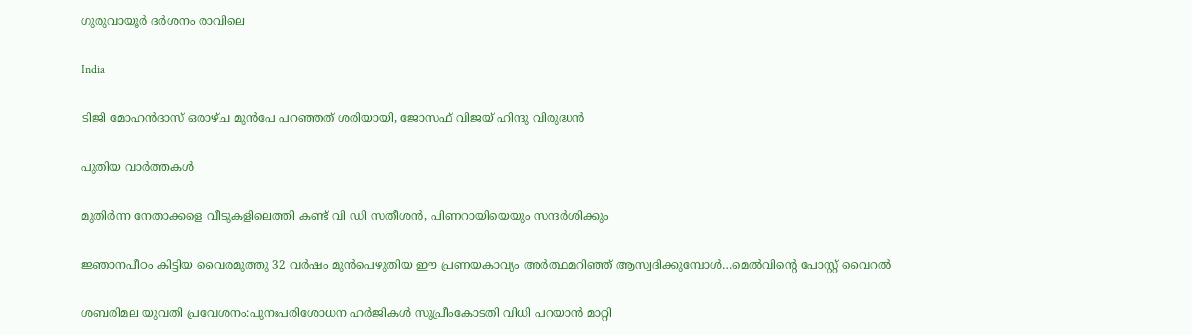ഗുരുവായൂര്‍ ദര്‍ശനം രാവിലെ

India

ടിജി മോഹന്‍ദാസ് ഒരാഴ്ച മുന്‍പേ പറഞ്ഞത് ശരിയായി, ജോസഫ് വിജയ് ഹിന്ദു വിരുദ്ധന്‍

പുതിയ വാര്‍ത്തകള്‍

മുതിര്‍ന്ന നേതാക്കളെ വീടുകളിലെത്തി കണ്ട് വി ഡി സതീശന്‍, പിണറായിയെയും സന്ദര്‍ശിക്കും

ജ്ഞാനപീഠം കിട്ടിയ വൈരമുത്തു 32 വര്‍ഷം മുന്‍പെഴുതിയ ഈ പ്രണയകാവ്യം അര്‍ത്ഥമറിഞ്ഞ് ആസ്വദിക്കുമ്പോള്‍…മെല്‍വിന്റെ പോസ്റ്റ് വൈറല്‍

ശബരിമല യുവതി പ്രവേശനം:പുനഃപരിശോധന ഹര്‍ജികള്‍ സുപ്രീംകോടതി വിധി പറയാന്‍ മാറ്റി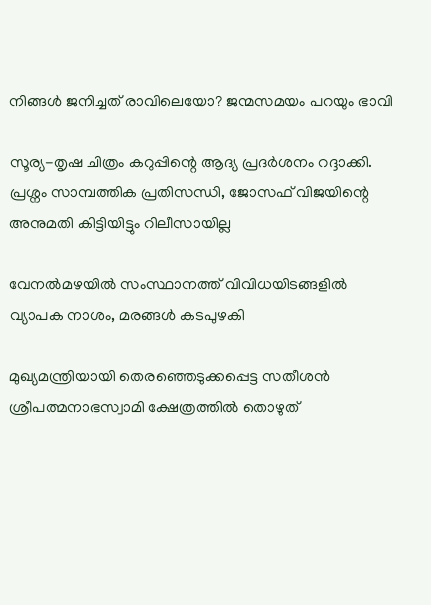നിങ്ങൾ ജനിച്ചത് രാവിലെയോ? ജന്മസമയം പറയും ഭാവി

സൂര്യ-തൃഷ ചിത്രം കറുപ്പിന്റെ ആദ്യ പ്രദർശനം റദ്ദാക്കി. പ്രശ്നം സാമ്പത്തിക പ്രതിസന്ധി, ജോസഫ് വിജയിന്റെ അനുമതി കിട്ടിയിട്ടും റിലീസായില്ല

വേനല്‍മഴയില്‍ സംസ്ഥാനത്ത് വിവിധയിടങ്ങളില്‍ വ്യാപക നാശം, മരങ്ങള്‍ കടപുഴകി

മുഖ്യമന്ത്രിയായി തെരഞ്ഞെടുക്കപ്പെട്ട സതീശന്‍ ശ്രീപത്മനാഭസ്വാമി ക്ഷേത്രത്തില്‍ തൊഴുത്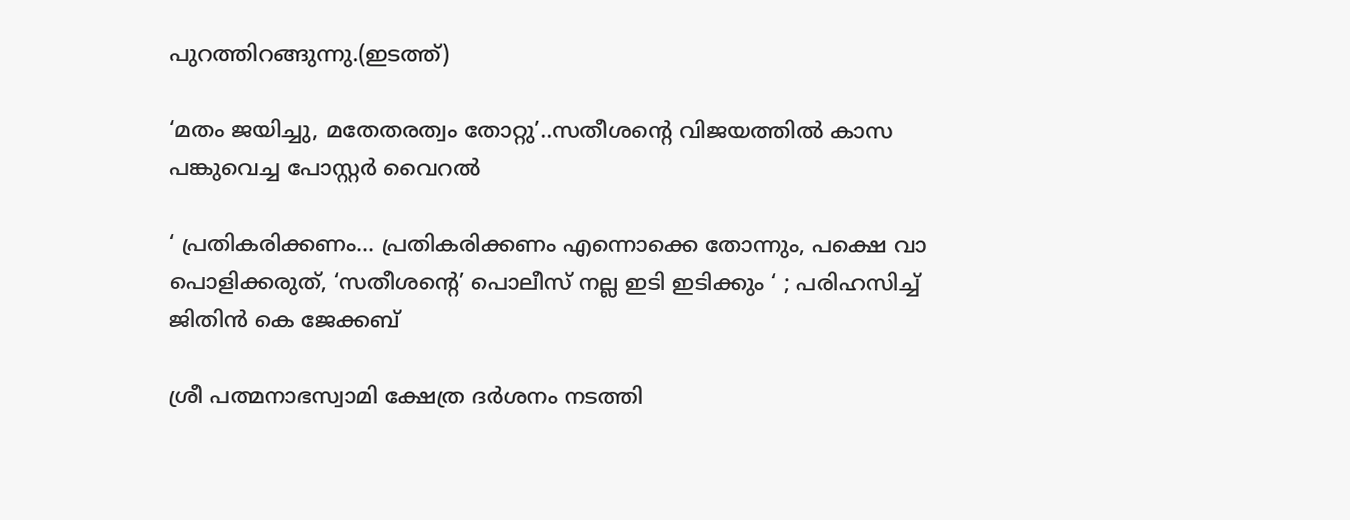പുറത്തിറങ്ങുന്നു.(ഇടത്ത്)

‘മതം ജയിച്ചു, മതേതരത്വം തോറ്റു’..സതീശന്റെ വിജയത്തില്‍ കാസ പങ്കുവെച്ച പോസ്റ്റര്‍ വൈറല്‍

‘ പ്രതികരിക്കണം… പ്രതികരിക്കണം എന്നൊക്കെ തോന്നും, പക്ഷെ വാ പൊളിക്കരുത്, ‘സതീശന്റെ’ പൊലീസ് നല്ല ഇടി ഇടിക്കും ‘ ; പരിഹസിച്ച് ജിതിൻ കെ ജേക്കബ്

ശ്രീ പത്മനാഭസ്വാമി ക്ഷേത്ര ദര്‍ശനം നടത്തി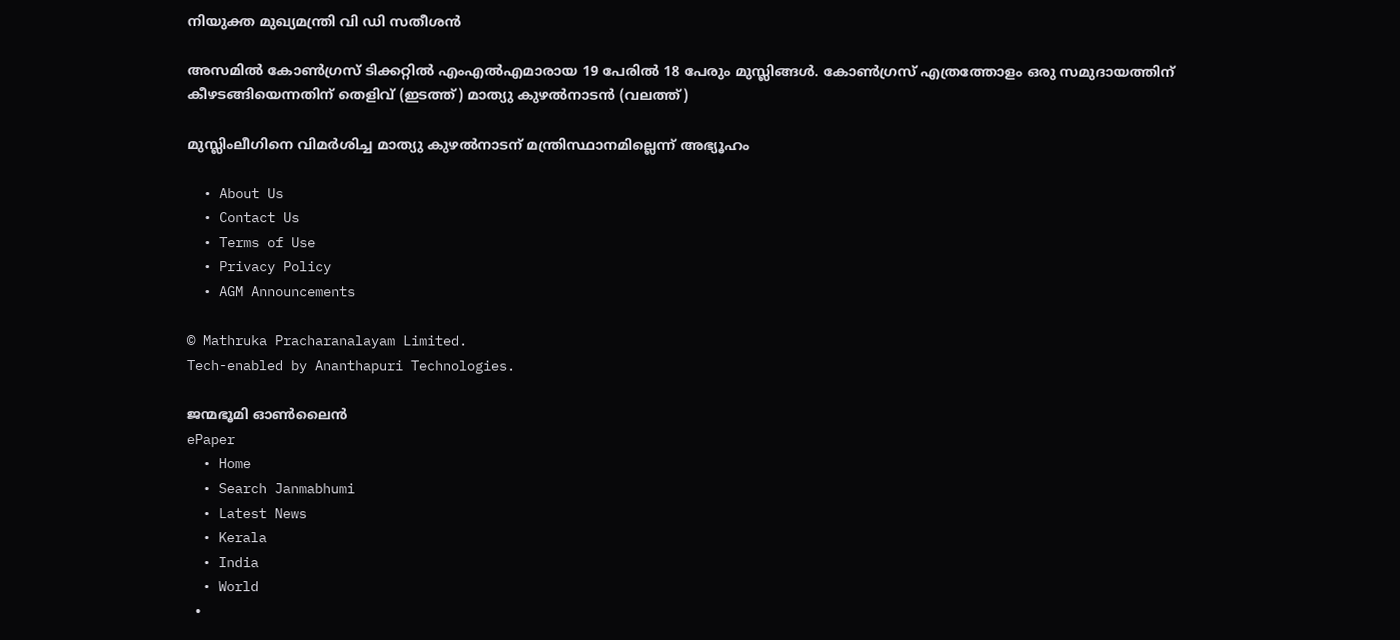നിയുക്ത മുഖ്യമന്ത്രി വി ഡി സതീശന്‍

അസമില്‍ കോണ്‍ഗ്രസ് ടിക്കറ്റില്‍ എംഎല്‍എമാരായ 19 പേരില്‍ 18 പേരും മുസ്ലിങ്ങള്‍. കോണ്‍ഗ്രസ് എത്രത്തോളം ഒരു സമുദായത്തിന് കീഴടങ്ങിയെന്നതിന് തെളിവ് (ഇടത്ത്) മാത്യു കുഴല്‍നാടന്‍ (വലത്ത്)

മുസ്ലിംലീഗിനെ വിമര്‍ശിച്ച മാത്യു കുഴല്‍നാടന് മന്ത്രിസ്ഥാനമില്ലെന്ന് അഭ്യൂഹം

  • About Us
  • Contact Us
  • Terms of Use
  • Privacy Policy
  • AGM Announcements

© Mathruka Pracharanalayam Limited.
Tech-enabled by Ananthapuri Technologies.

ജന്മഭൂമി ഓണ്‍ലൈന്‍
ePaper
  • Home
  • Search Janmabhumi
  • Latest News
  • Kerala
  • India
  • World
  •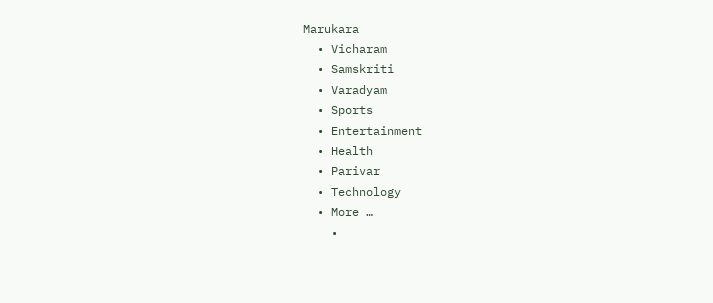Marukara
  • Vicharam
  • Samskriti
  • Varadyam
  • Sports
  • Entertainment
  • Health
  • Parivar
  • Technology
  • More …
    •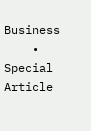Business
    • Special Article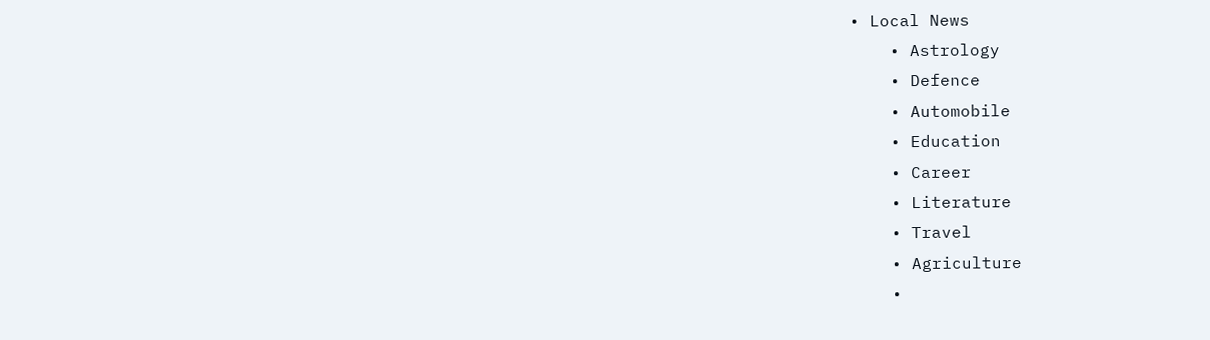• Local News
    • Astrology
    • Defence
    • Automobile
    • Education
    • Career
    • Literature
    • Travel
    • Agriculture
    •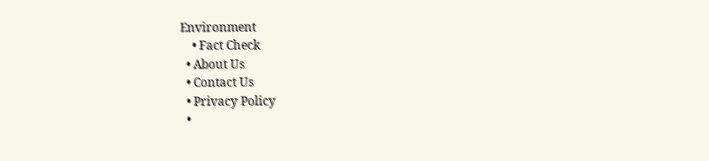Environment
    • Fact Check
  • About Us
  • Contact Us
  • Privacy Policy
  •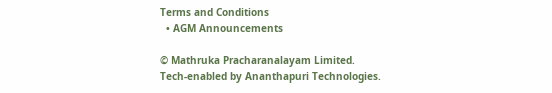Terms and Conditions
  • AGM Announcements

© Mathruka Pracharanalayam Limited.
Tech-enabled by Ananthapuri Technologies.